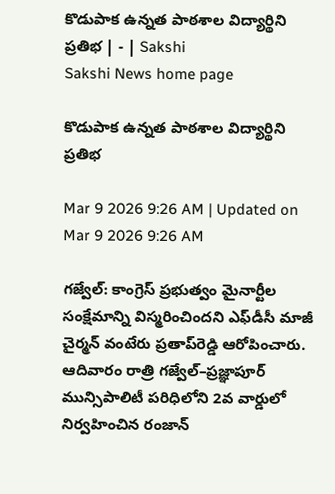కొడుపాక ఉన్నత పాఠశాల విద్యార్థిని ప్రతిభ | - | Sakshi
Sakshi News home page

కొడుపాక ఉన్నత పాఠశాల విద్యార్థిని ప్రతిభ

Mar 9 2026 9:26 AM | Updated on Mar 9 2026 9:26 AM

గజ్వేల్‌: కాంగ్రెస్‌ ప్రభుత్వం మైనార్టీల సంక్షేమాన్ని విస్మరించిందని ఎఫ్‌డీసీ మాజీ చైర్మన్‌ వంటేరు ప్రతాప్‌రెడ్డి ఆరోపించారు. ఆదివారం రాత్రి గజ్వేల్‌–ప్రజ్ఞాపూర్‌ మున్సిపాలిటీ పరిధిలోని 2వ వార్డులో నిర్వహించిన రంజాన్‌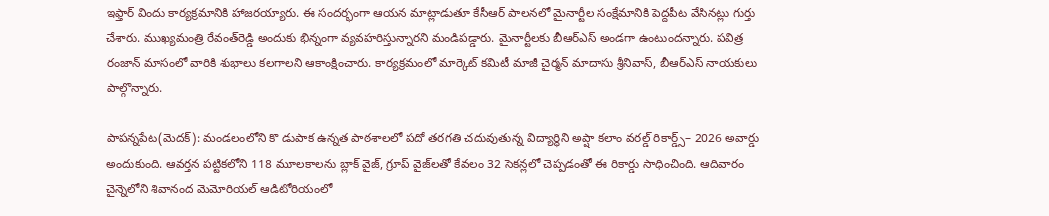ఇఫ్తార్‌ విందు కార్యక్రమానికి హాజరయ్యారు. ఈ సందర్భంగా ఆయన మాట్లాడుతూ కేసీఆర్‌ పాలనలో మైనార్టీల సంక్షేమానికి పెద్దపీట వేసినట్లు గుర్తు చేశారు. ముఖ్యమంత్రి రేవంత్‌రెడ్డి అందుకు భిన్నంగా వ్యవహరిస్తున్నారని మండిపడ్డారు. మైనార్టీలకు బీఆర్‌ఎస్‌ అండగా ఉంటుందన్నారు. పవిత్ర రంజాన్‌ మాసంలో వారికి శుభాలు కలగాలని ఆకాంక్షించారు. కార్యక్రమంలో మార్కెట్‌ కమిటీ మాజీ చైర్మన్‌ మాదాసు శ్రీనివాస్‌, బీఆర్‌ఎస్‌ నాయకులు పాల్గొన్నారు.

పాపన్నపేట(మెదక్‌): మండలంలోని కొ డుపాక ఉన్నత పాఠశాలలో పదో తరగతి చదువుతున్న విద్యార్థిని అప్షా కలాం వరల్డ్‌ రికార్డ్స్‌– 2026 అవార్డు అందుకుంది. ఆవర్తన పట్టికలోని 118 మూలకాలను బ్లాక్‌ వైజ్‌, గ్రూప్‌ వైజ్‌లతో కేవలం 32 సెకన్లలో చెప్పడంతో ఈ రికార్డు సాధించింది. ఆదివారం చైన్నెలోని శివానంద మెమోరియల్‌ ఆడిటోరియంలో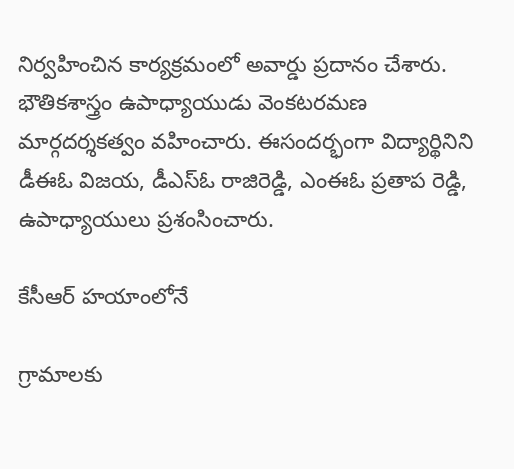నిర్వహించిన కార్యక్రమంలో అవార్డు ప్రదానం చేశారు. భౌతికశాస్త్రం ఉపాధ్యాయుడు వెంకటరమణ మార్గదర్శకత్వం వహించారు. ఈసందర్భంగా విద్యార్థినిని డీఈఓ విజయ, డీఎస్‌ఓ రాజిరెడ్డి, ఎంఈఓ ప్రతాప రెడ్డి, ఉపాధ్యాయులు ప్రశంసించారు.

కేసీఆర్‌ హయాంలోనే

గ్రామాలకు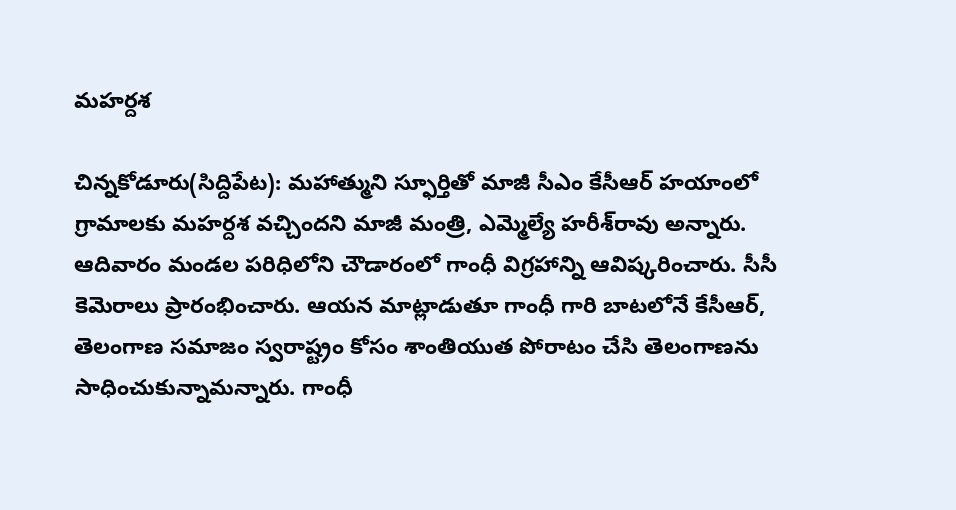మహర్దశ

చిన్నకోడూరు(సిద్దిపేట): మహాత్ముని స్ఫూర్తితో మాజీ సీఎం కేసీఆర్‌ హయాంలో గ్రామాలకు మహర్దశ వచ్చిందని మాజీ మంత్రి, ఎమ్మెల్యే హరీశ్‌రావు అన్నారు. ఆదివారం మండల పరిధిలోని చౌడారంలో గాంధీ విగ్రహాన్ని ఆవిష్కరించారు. సీసీ కెమెరాలు ప్రారంభించారు. ఆయన మాట్లాడుతూ గాంధీ గారి బాటలోనే కేసీఆర్‌, తెలంగాణ సమాజం స్వరాష్ట్రం కోసం శాంతియుత పోరాటం చేసి తెలంగాణను సాధించుకున్నామన్నారు. గాంధీ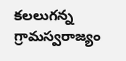కలలుగన్న గ్రామస్వరాజ్యం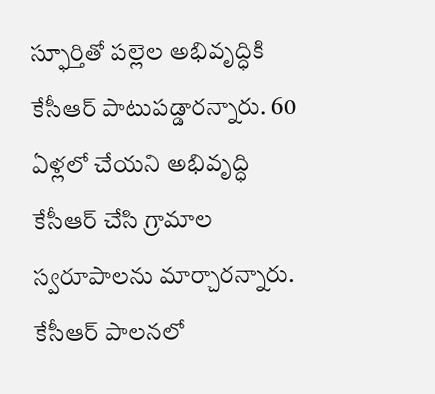స్ఫూర్తితో పల్లెల అభివృద్ధికి కేసీఆర్‌ పాటుపడ్డారన్నారు. 60 ఏళ్లలో చేయని అభివృద్ధి కేసీఆర్‌ చేసి గ్రామాల స్వరూపాలను మార్చారన్నారు. కేసీఆర్‌ పాలనలో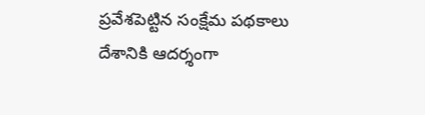ప్రవేశపెట్టిన సంక్షేమ పథకాలు దేశానికి ఆదర్శంగా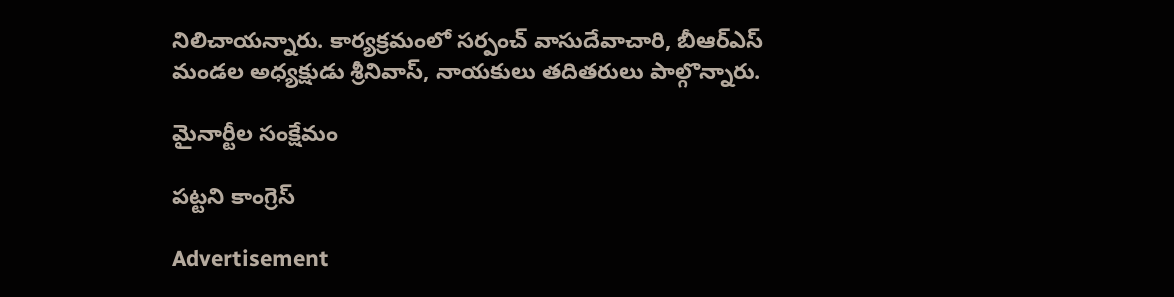నిలిచాయన్నారు. కార్యక్రమంలో సర్పంచ్‌ వాసుదేవాచారి, బీఆర్‌ఎస్‌ మండల అధ్యక్షుడు శ్రీనివాస్‌, నాయకులు తదితరులు పాల్గొన్నారు.

మైనార్టీల సంక్షేమం

పట్టని కాంగ్రెస్‌

Advertisement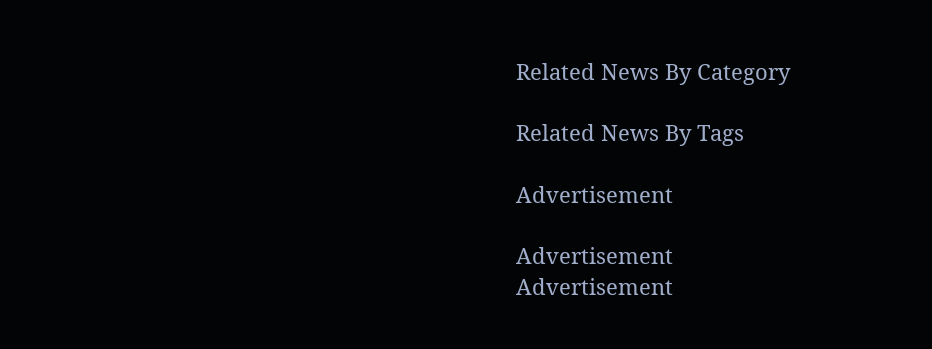Related News By Category

Related News By Tags

Advertisement

Advertisement
Advertisement